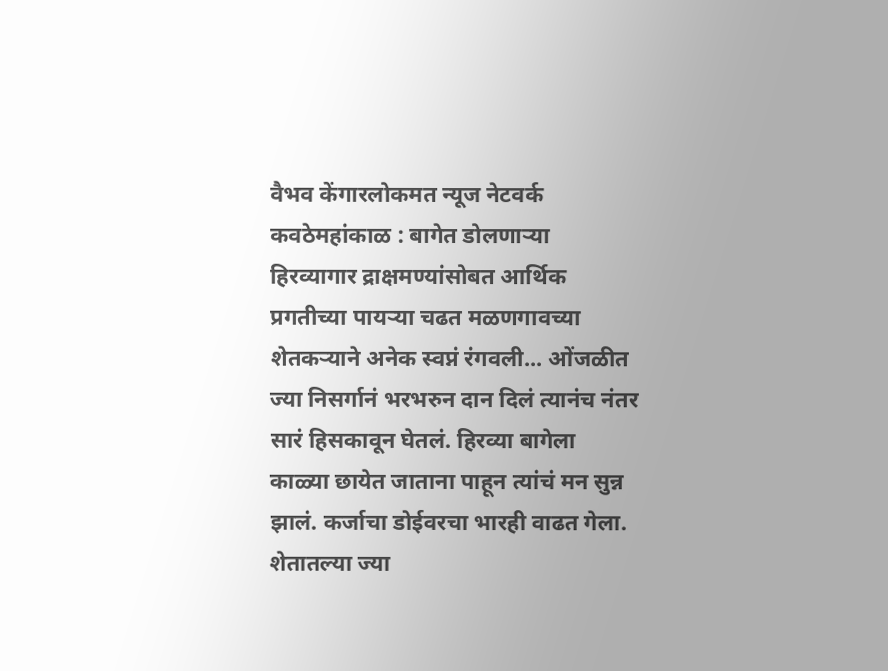वैभव केंगारलोकमत न्यूज नेटवर्क
कवठेमहांकाळ : बागेत डोलणाऱ्या हिरव्यागार द्राक्षमण्यांसोबत आर्थिक प्रगतीच्या पायऱ्या चढत मळणगावच्या शेतकऱ्याने अनेक स्वप्नं रंगवली... ओंजळीत ज्या निसर्गानं भरभरुन दान दिलं त्यानंच नंतर सारं हिसकावून घेतलं. हिरव्या बागेला काळ्या छायेत जाताना पाहून त्यांचं मन सुन्न झालं. कर्जाचा डोईवरचा भारही वाढत गेला. शेतातल्या ज्या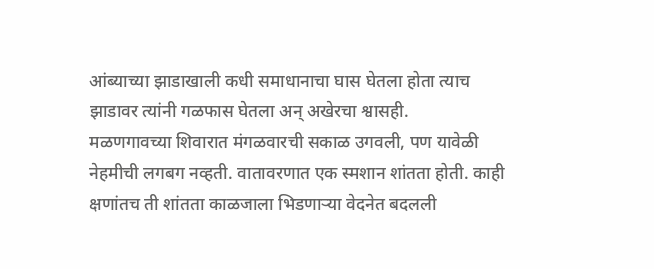आंब्याच्या झाडाखाली कधी समाधानाचा घास घेतला होता त्याच झाडावर त्यांनी गळफास घेतला अन् अखेरचा श्वासही.
मळणगावच्या शिवारात मंगळवारची सकाळ उगवली, पण यावेळी नेहमीची लगबग नव्हती. वातावरणात एक स्मशान शांतता होती. काही क्षणांतच ती शांतता काळजाला भिडणाऱ्या वेदनेत बदलली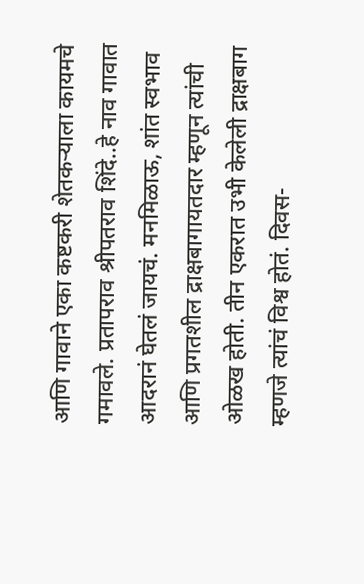आणि गावाने एका कष्टकरी शेतकऱ्याला कायमचे गमावले. प्रतापराव श्रीपतराव शिंदे..हे नाव गावात आदरानं घेतलं जायचं. मनमिळाऊ, शांत स्वभाव आणि प्रगतशील द्राक्षबागायतदार म्हणून त्यांची ओळख होती. तीन एकरात उभी केलेली द्राक्षबाग म्हणजे त्यांचं विश्व होतं. दिवस-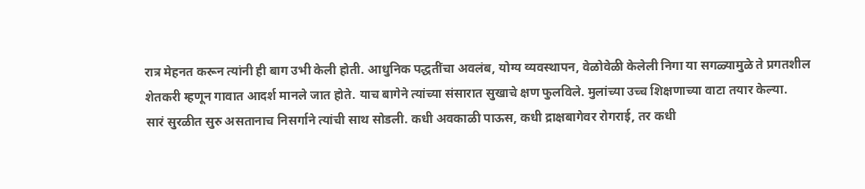रात्र मेहनत करून त्यांनी ही बाग उभी केली होती. आधुनिक पद्धतींचा अवलंब, योग्य व्यवस्थापन, वेळोवेळी केलेली निगा या सगळ्यामुळे ते प्रगतशील शेतकरी म्हणून गावात आदर्श मानले जात होते. याच बागेने त्यांच्या संसारात सुखाचे क्षण फुलविले. मुलांच्या उच्च शिक्षणाच्या वाटा तयार केल्या.
सारं सुरळीत सुरु असतानाच निसर्गाने त्यांची साथ सोडली. कधी अवकाळी पाऊस, कधी द्राक्षबागेवर रोगराई, तर कधी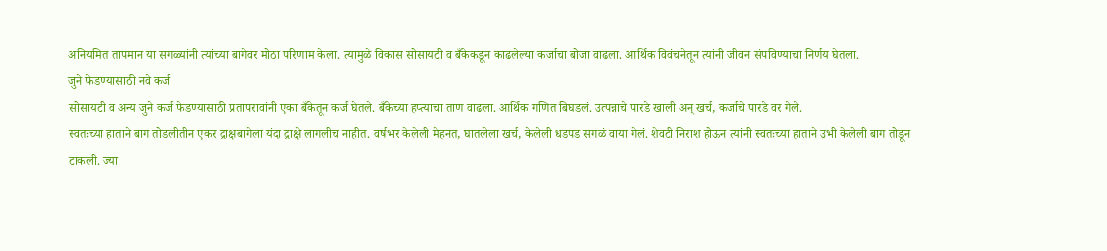अनियमित तापमान या सगळ्यांनी त्यांच्या बागेवर मोठा परिणाम केला. त्यामुळे विकास सोसायटी व बँकेकडून काढलेल्या कर्जाचा बोजा वाढला. आर्थिक विवंचनेतून त्यांनी जीवन संपविण्याचा निर्णय घेतला.
जुने फेडण्यासाठी नवे कर्ज
सोसायटी व अन्य जुने कर्ज फेडण्यासाठी प्रतापरावांनी एका बँकेतून कर्ज घेतले. बँकेच्या हप्त्याचा ताण वाढला. आर्थिक गणित बिघडलं. उत्पन्नाचे पारडे खाली अन् खर्च, कर्जाचे पारडे वर गेले.
स्वतःच्या हाताने बाग तोडलीतीन एकर द्राक्षबागेला यंदा द्राक्षे लागलीच नाहीत. वर्षभर केलेली मेहनत, घातलेला खर्च, केलेली धडपड सगळं वाया गेलं. शेवटी निराश होऊन त्यांनी स्वतःच्या हाताने उभी केलेली बाग तोडून टाकली. ज्या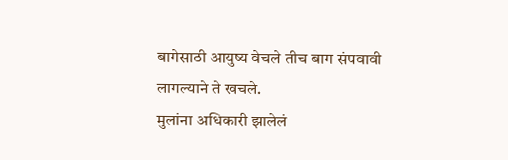बागेसाठी आयुष्य वेचले तीच बाग संपवावी लागल्याने ते खचले.
मुलांना अधिकारी झालेलं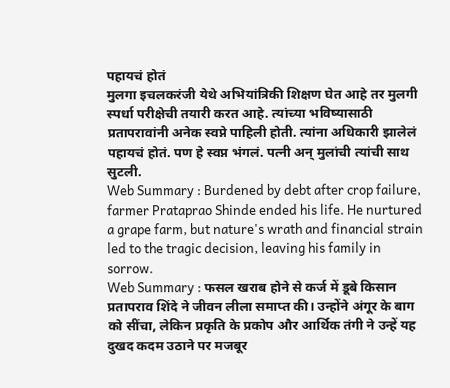पहायचं होतं
मुलगा इचलकरंजी येथे अभियांत्रिकी शिक्षण घेत आहे तर मुलगी स्पर्धा परीक्षेची तयारी करत आहे. त्यांच्या भविष्यासाठी प्रतापरावांनी अनेक स्वप्ने पाहिली होती. त्यांना अधिकारी झालेलं पहायचं होतं. पण हे स्वप्न भंगलं. पत्नी अन् मुलांची त्यांची साथ सुटली.
Web Summary : Burdened by debt after crop failure, farmer Prataprao Shinde ended his life. He nurtured a grape farm, but nature's wrath and financial strain led to the tragic decision, leaving his family in sorrow.
Web Summary : फसल खराब होने से कर्ज में डूबे किसान प्रतापराव शिंदे ने जीवन लीला समाप्त की। उन्होंने अंगूर के बाग को सींचा, लेकिन प्रकृति के प्रकोप और आर्थिक तंगी ने उन्हें यह दुखद कदम उठाने पर मजबूर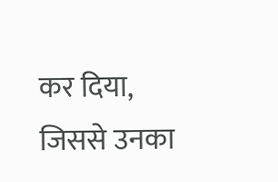कर दिया, जिससे उनका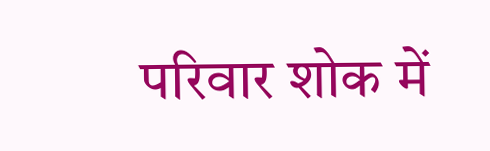परिवार शोक में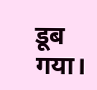डूब गया।